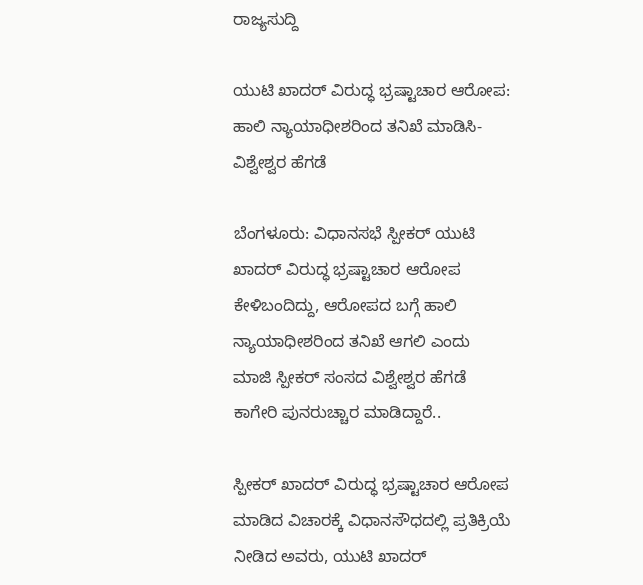ರಾಜ್ಯಸುದ್ದಿ

ಯುಟಿ ಖಾದರ್ ವಿರುದ್ಧ ಭ್ರಷ್ಟಾಚಾರ ಆರೋಪ: ಹಾಲಿ ನ್ಯಾಯಾಧೀಶರಿಂದ ತನಿಖೆ ಮಾಡಿಸಿ- ವಿಶ್ವೇಶ್ವರ ಹೆಗಡೆ

ಬೆಂಗಳೂರು: ವಿಧಾನಸಭೆ ಸ್ಪೀಕರ್ ಯುಟಿ ಖಾದರ್ ವಿರುದ್ಧ ಭ್ರಷ್ಟಾಚಾರ ಆರೋಪ ಕೇಳಿಬಂದಿದ್ದು, ಆರೋಪದ ಬಗ್ಗೆ ಹಾಲಿ ನ್ಯಾಯಾಧೀಶರಿಂದ ತನಿಖೆ ಆಗಲಿ ಎಂದು ಮಾಜಿ ಸ್ಪೀಕರ್ ಸಂಸದ ವಿಶ್ವೇಶ್ವರ ಹೆಗಡೆ ಕಾಗೇರಿ ಪುನರುಚ್ಚಾರ ಮಾಡಿದ್ದಾರೆ..

ಸ್ಪೀಕರ್ ಖಾದರ್ ವಿರುದ್ಧ ಭ್ರಷ್ಟಾಚಾರ ಆರೋಪ ಮಾಡಿದ ವಿಚಾರಕ್ಕೆ ವಿಧಾನಸೌಧದಲ್ಲಿ ಪ್ರತಿಕ್ರಿಯೆ ನೀಡಿದ ಅವರು, ಯುಟಿ ಖಾದರ್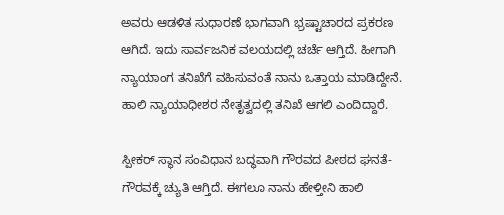ಅವರು ಆಡಳಿತ ಸುಧಾರಣೆ ಭಾಗವಾಗಿ ಭ್ರಷ್ಟಾಚಾರದ ಪ್ರಕರಣ ಆಗಿದೆ. ಇದು ಸಾರ್ವಜನಿಕ ವಲಯದಲ್ಲಿ ಚರ್ಚೆ ಆಗ್ತಿದೆ. ಹೀಗಾಗಿ ನ್ಯಾಯಾಂಗ ತನಿಖೆಗೆ ವಹಿಸುವಂತೆ ನಾನು ಒತ್ತಾಯ ಮಾಡಿದ್ದೇನೆ. ಹಾಲಿ ನ್ಯಾಯಾಧೀಶರ ನೇತೃತ್ವದಲ್ಲಿ ತನಿಖೆ ಆಗಲಿ ಎಂದಿದ್ದಾರೆ.

ಸ್ಪೀಕರ್ ಸ್ಥಾನ ಸಂವಿಧಾನ ಬದ್ಧವಾಗಿ ಗೌರವದ ಪೀಠದ ಘನತೆ-ಗೌರವಕ್ಕೆ ಚ್ಯುತಿ ಆಗ್ತಿದೆ. ಈಗಲೂ ನಾನು ಹೇಳ್ತೀನಿ ಹಾಲಿ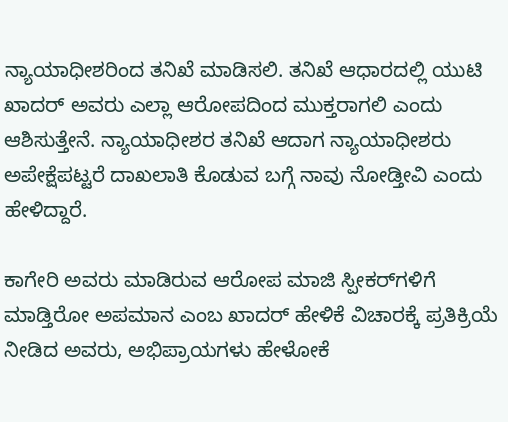ನ್ಯಾಯಾಧೀಶರಿಂದ ತನಿಖೆ ಮಾಡಿಸಲಿ. ತನಿಖೆ ಆಧಾರದಲ್ಲಿ ಯುಟಿ ಖಾದರ್ ಅವರು ಎಲ್ಲಾ ಆರೋಪದಿಂದ ಮುಕ್ತರಾಗಲಿ ಎಂದು ಆಶಿಸುತ್ತೇನೆ. ನ್ಯಾಯಾಧೀಶರ ತನಿಖೆ ಆದಾಗ ನ್ಯಾಯಾಧೀಶರು ಅಪೇಕ್ಷೆಪಟ್ಟರೆ ದಾಖಲಾತಿ ಕೊಡುವ ಬಗ್ಗೆ ನಾವು ನೋಡ್ತೀವಿ ಎಂದು ಹೇಳಿದ್ದಾರೆ.

ಕಾಗೇರಿ ಅವರು ಮಾಡಿರುವ ಆರೋಪ ಮಾಜಿ ಸ್ಪೀಕರ್‌ಗಳಿಗೆ ಮಾಡ್ತಿರೋ ಅಪಮಾನ ಎಂಬ ಖಾದರ್ ಹೇಳಿಕೆ ವಿಚಾರಕ್ಕೆ ಪ್ರತಿಕ್ರಿಯೆ ನೀಡಿದ ಅವರು, ಅಭಿಪ್ರಾಯಗಳು ಹೇಳೋಕೆ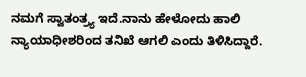ನಮಗೆ ಸ್ವಾತಂತ್ರ‍್ಯ ಇದೆ.ನಾನು ಹೇಳೋದು ಹಾಲಿ ನ್ಯಾಯಾಧೀಶರಿಂದ ತನಿಖೆ ಆಗಲಿ ಎಂದು ತಿಳಿಸಿದ್ದಾರೆ.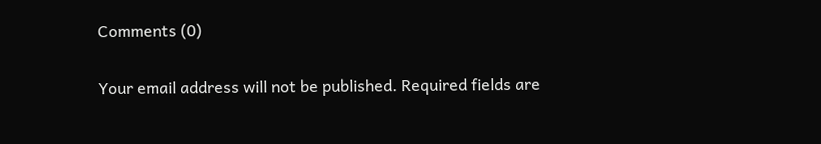Comments (0)

Your email address will not be published. Required fields are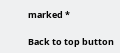marked *

Back to top button